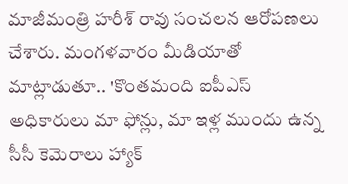మాజీమంత్రి హరీశ్ రావు సంచలన ఆరోపణలు చేశారు. మంగళవారం మీడియాతో మాట్లాడుతూ.. 'కొంతమంది ఐపీఎస్ అధికారులు మా ఫోన్లు, మా ఇళ్ల ముందు ఉన్న సీసీ కెమెరాలు హ్యాక్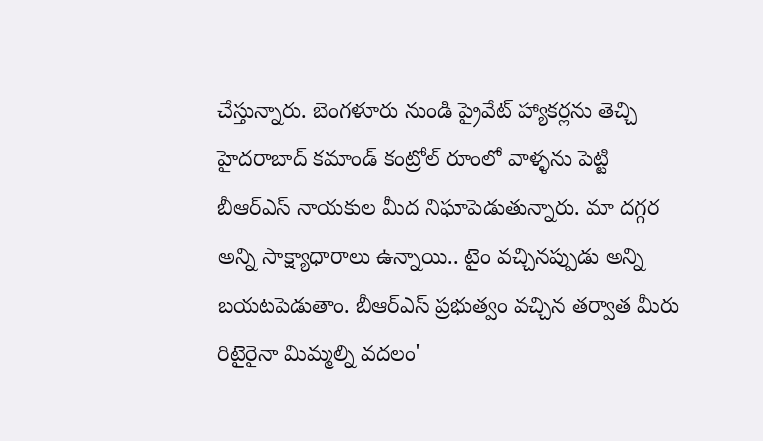చేస్తున్నారు. బెంగళూరు నుండి ప్రైవేట్ హ్యాకర్లను తెచ్చి హైదరాబాద్ కమాండ్ కంట్రోల్ రూంలో వాళ్ళను పెట్టి బీఆర్ఎస్ నాయకుల మీద నిఘాపెడుతున్నారు. మా దగ్గర అన్ని సాక్ష్యాధారాలు ఉన్నాయి.. టైం వచ్చినప్పుడు అన్ని బయటపెడుతాం. బీఆర్ఎస్ ప్రభుత్వం వచ్చిన తర్వాత మీరు రిటైరైనా మిమ్మల్ని వదలం'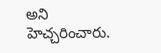అని హెచ్చరించారు.